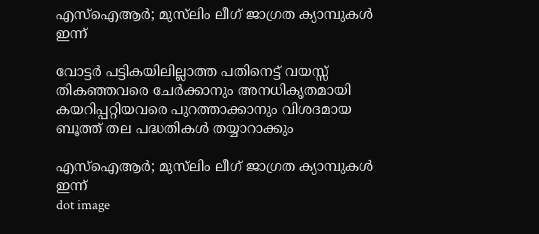എസ്ഐആർ; മുസ്‌ലിം ലീഗ് ജാഗ്രത ക്യാമ്പുകൾ ഇന്ന്

വോട്ടർ പട്ടികയിലില്ലാത്ത പതിനെട്ട് വയസ്സ് തികഞ്ഞവരെ ചേർക്കാനും അനധികൃതമായി കയറിപ്പറ്റിയവരെ പുറത്താക്കാനും വിശദമായ ബൂത്ത് തല പദ്ധതികൾ തയ്യാറാക്കും

എസ്ഐആർ; മുസ്‌ലിം ലീഗ് ജാഗ്രത ക്യാമ്പുകൾ ഇന്ന്
dot image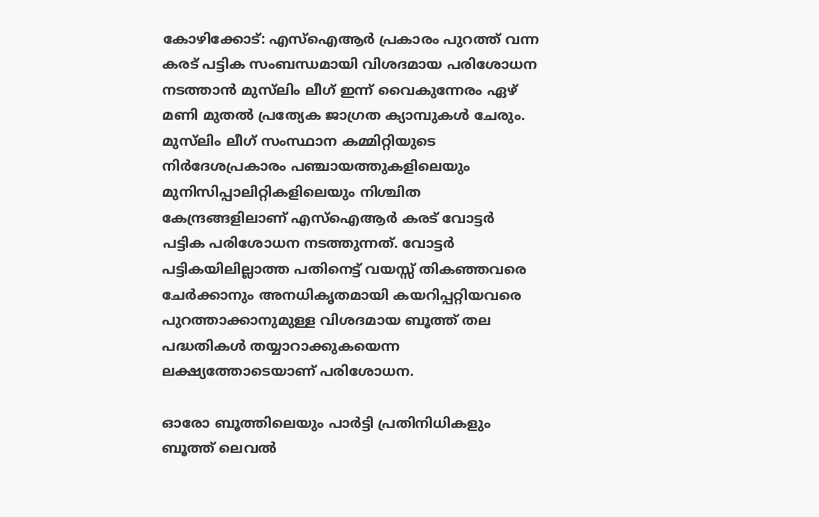കോഴിക്കോട്: എസ്ഐആർ പ്രകാരം പുറത്ത് വന്ന കരട് പട്ടിക സംബന്ധമായി വിശദമായ പരിശോധന നടത്താൻ മുസ്‌ലിം ലീഗ് ഇന്ന് വൈകുന്നേരം ഏഴ് മണി മുതൽ പ്രത്യേക ജാഗ്രത ക്യാമ്പുകൾ ചേരും. മുസ്‌ലിം ലീഗ് സംസ്ഥാന കമ്മിറ്റിയുടെ നിർദേശപ്രകാരം പഞ്ചായത്തുകളിലെയും മുനിസിപ്പാലിറ്റികളിലെയും നിശ്ചിത കേന്ദ്രങ്ങളിലാണ് എസ്‌ഐആർ കരട് വോട്ടർ പട്ടിക പരിശോധന നടത്തുന്നത്. വോട്ടർ പട്ടികയിലില്ലാത്ത പതിനെട്ട് വയസ്സ് തികഞ്ഞവരെ ചേർക്കാനും അനധികൃതമായി കയറിപ്പറ്റിയവരെ പുറത്താക്കാനുമുള്ള വിശദമായ ബൂത്ത് തല പദ്ധതികൾ തയ്യാറാക്കുകയെന്ന ലക്ഷ്യത്തോടെയാണ് പരിശോധന.

ഓരോ ബൂത്തിലെയും പാർട്ടി പ്രതിനിധികളും ബൂത്ത് ലെവൽ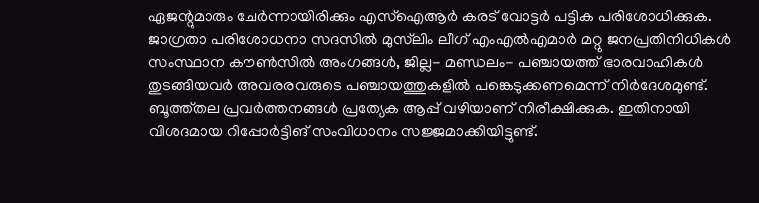ഏജന്റുമാരും ചേർന്നായിരിക്കും എസ്‌ഐആർ കരട് വോട്ടർ പട്ടിക പരിശോധിക്കുക. ജാഗ്രതാ പരിശോധനാ സദസിൽ മുസ്‌ലിം ലീഗ് എംഎൽഎമാർ മറ്റു ജനപ്രതിനിധികൾ സംസ്ഥാന കൗൺസിൽ അംഗങ്ങൾ, ജില്ല- മണ്ഡലം- പഞ്ചായത്ത് ഭാരവാഹികൾ തുടങ്ങിയവർ അവരരവരുടെ പഞ്ചായത്തുകളിൽ പങ്കെടുക്കണമെന്ന് നിർദേശമുണ്ട്. ബൂത്ത്തല പ്രവർത്തനങ്ങൾ പ്രത്യേക ആപ്പ് വഴിയാണ് നിരീക്ഷിക്കുക. ഇതിനായി വിശദമായ റിപ്പോർട്ടിങ് സംവിധാനം സജ്ജമാക്കിയിട്ടുണ്ട്.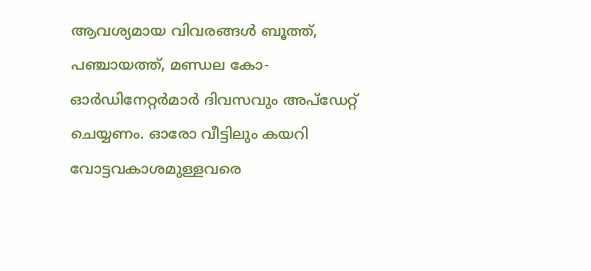ആവശ്യമായ വിവരങ്ങൾ ബൂത്ത്, പഞ്ചായത്ത്, മണ്ഡല കോ-ഓർഡിനേറ്റർമാർ ദിവസവും അപ്‌ഡേറ്റ് ചെയ്യണം. ഓരോ വീട്ടിലും കയറി വോട്ടവകാശമുള്ളവരെ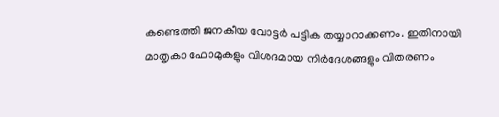കണ്ടെത്തി ജനകീയ വോട്ടർ പട്ടിക തയ്യാറാക്കണം. ഇതിനായി മാതൃകാ ഫോമുകളും വിശദമായ നിർദേശങ്ങളും വിതരണം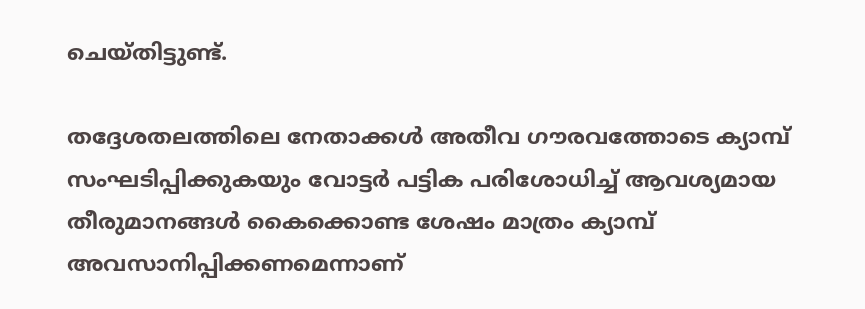ചെയ്തിട്ടുണ്ട്.

തദ്ദേശതലത്തിലെ നേതാക്കൾ അതീവ ഗൗരവത്തോടെ ക്യാമ്പ് സംഘടിപ്പിക്കുകയും വോട്ടർ പട്ടിക പരിശോധിച്ച് ആവശ്യമായ തീരുമാനങ്ങൾ കൈക്കൊണ്ട ശേഷം മാത്രം ക്യാമ്പ് അവസാനിപ്പിക്കണമെന്നാണ്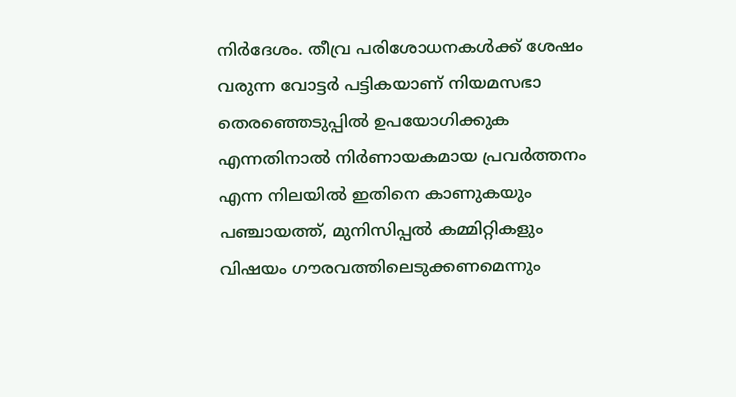നിർദേശം. തീവ്ര പരിശോധനകൾക്ക് ശേഷം വരുന്ന വോട്ടർ പട്ടികയാണ് നിയമസഭാ തെരഞ്ഞെടുപ്പിൽ ഉപയോഗിക്കുക എന്നതിനാൽ നിർണായകമായ പ്രവർത്തനം എന്ന നിലയിൽ ഇതിനെ കാണുകയും പഞ്ചായത്ത്, മുനിസിപ്പൽ കമ്മിറ്റികളും വിഷയം ഗൗരവത്തിലെടുക്കണമെന്നും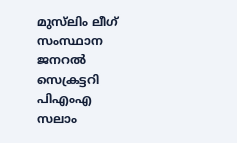മുസ്‌ലിം ലീഗ് സംസ്ഥാന ജനറൽ സെക്രട്ടറി പിഎംഎ സലാം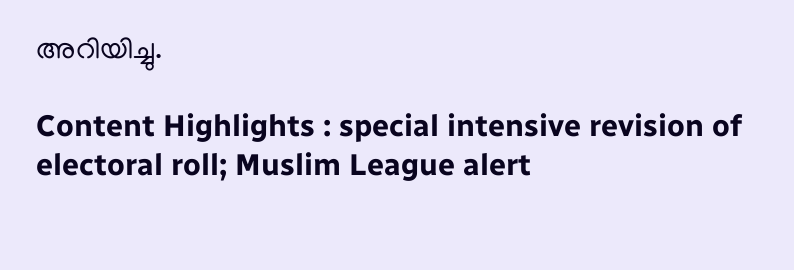അറിയിച്ചു.

Content Highlights : special intensive revision of electoral roll; Muslim League alert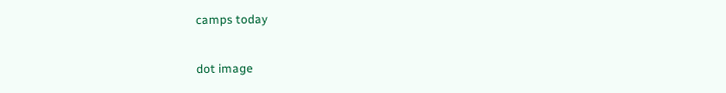camps today

dot image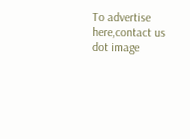To advertise here,contact us
dot image